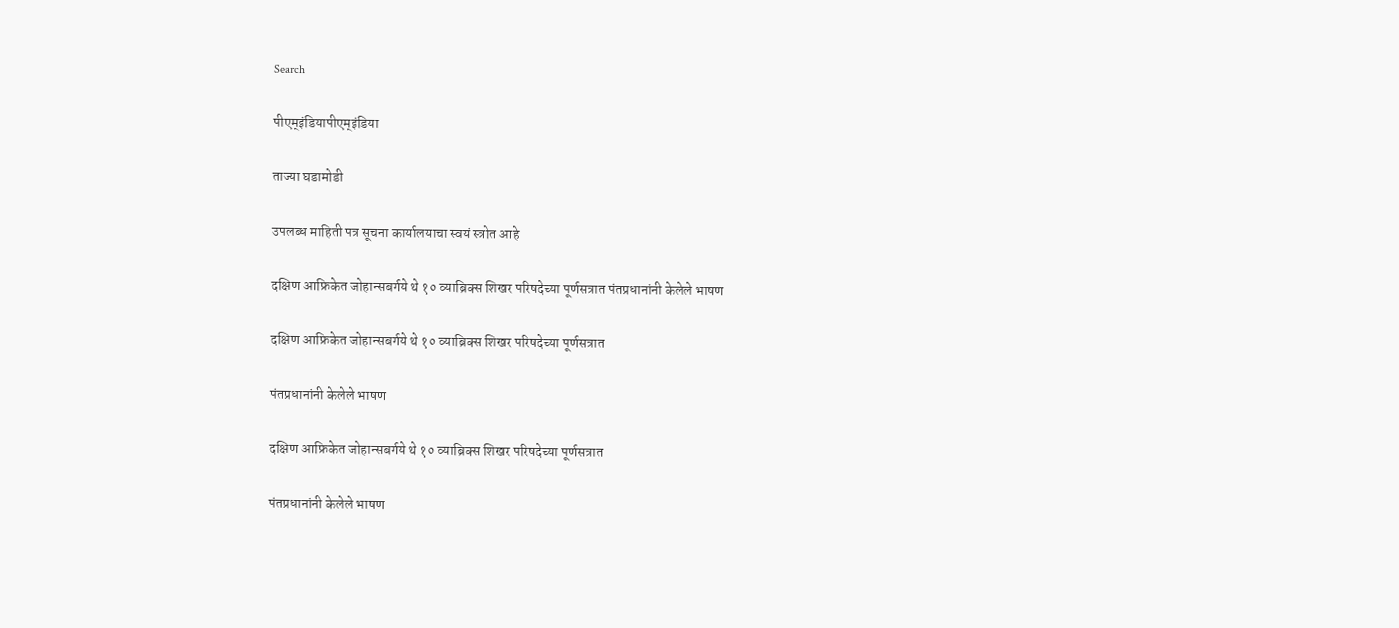Search

पीएम्इंडियापीएम्इंडिया

ताज्या घडामोडी

उपलब्ध माहिती पत्र सूचना कार्यालयाचा स्वयं स्त्रोत आहे

दक्षिण आफ्रिकेत जोहान्सबर्गये थे १० व्याब्रिक्स शिखर परिषदेच्या पूर्णसत्रात पंतप्रधानांनी केलेले भाषण

दक्षिण आफ्रिकेत जोहान्सबर्गये थे १० व्याब्रिक्स शिखर परिषदेच्या पूर्णसत्रात

पंतप्रधानांनी केलेले भाषण

दक्षिण आफ्रिकेत जोहान्सबर्गये थे १० व्याब्रिक्स शिखर परिषदेच्या पूर्णसत्रात

पंतप्रधानांनी केलेले भाषण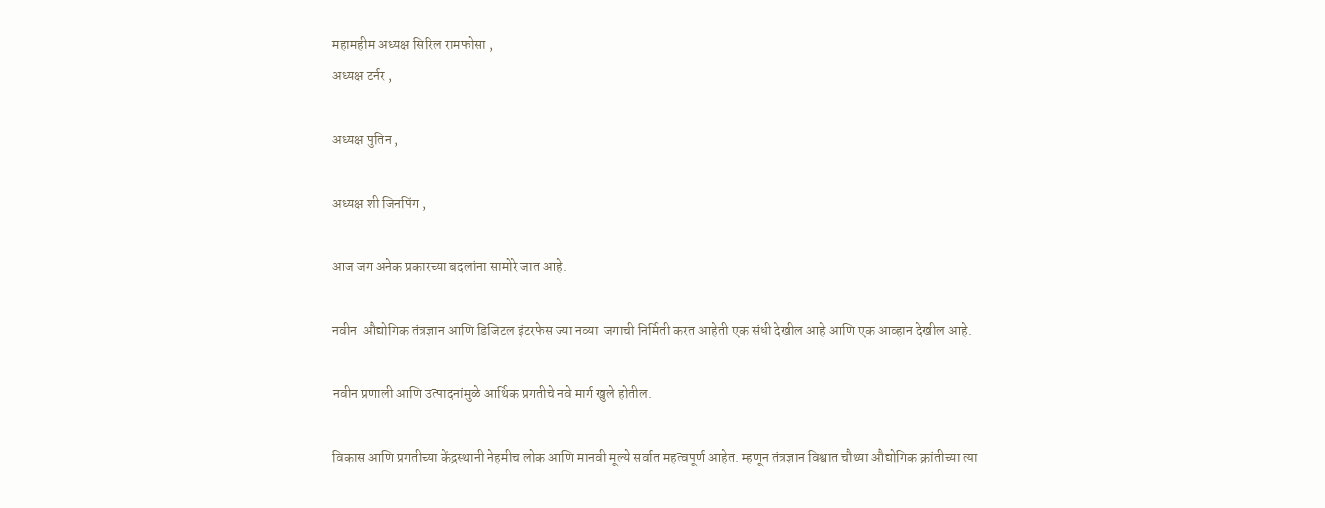महामहीम अध्यक्ष सिरिल रामफोसा ,
अध्यक्ष टर्नर ,

अध्यक्ष पुतिन ,

अध्यक्ष शी जिनपिंग ,

आज जग अनेक प्रकारच्या बदलांना सामोरे जात आहे.

नवीन  औद्योगिक तंत्रज्ञान आणि डिजिटल इंटरफेस ज्या नव्या  जगाची निर्मिती करत आहेती एक संधी देखील आहे आणि एक आव्हान देखील आहे.

नवीन प्रणाली आणि उत्पादनांमुळे आर्थिक प्रगतीचे नवे मार्ग खुले होतील.

विकास आणि प्रगतीच्या केंद्रस्थानी नेहमीच लोक आणि मानवी मूल्ये सर्वात महत्वपूर्ण आहेत. म्हणून तंत्रज्ञान विश्वात चौथ्या औद्योगिक क्रांतीच्या त्या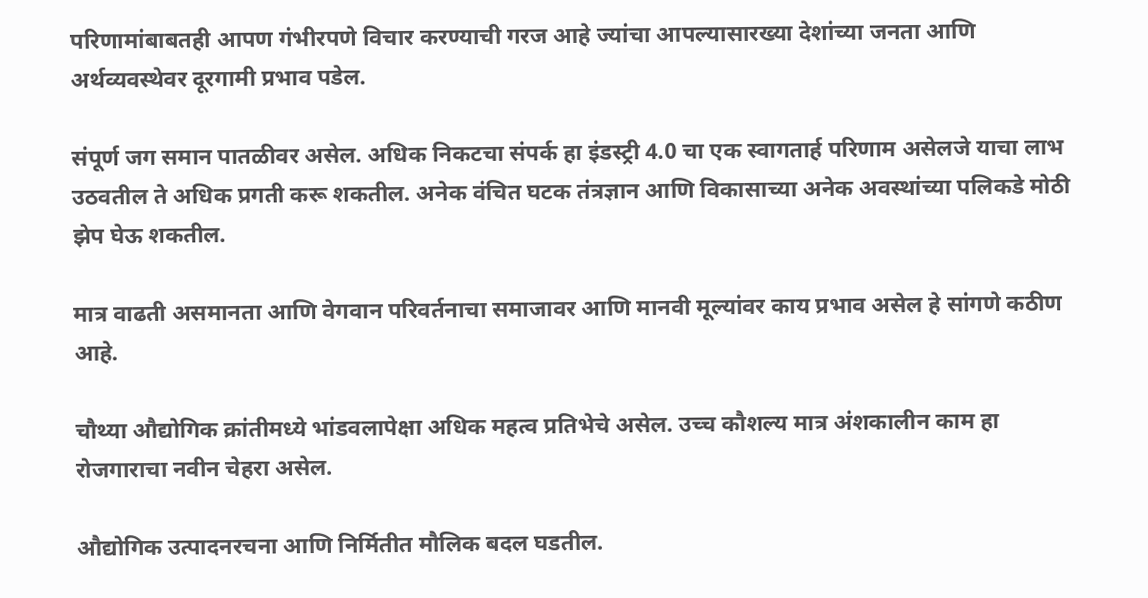परिणामांबाबतही आपण गंभीरपणे विचार करण्याची गरज आहे ज्यांचा आपल्यासारख्या देशांच्या जनता आणि अर्थव्यवस्थेवर दूरगामी प्रभाव पडेल.

संपूर्ण जग समान पातळीवर असेल. अधिक निकटचा संपर्क हा इंडस्ट्री 4.0 चा एक स्वागतार्ह परिणाम असेलजे याचा लाभ उठवतील ते अधिक प्रगती करू शकतील. अनेक वंचित घटक तंत्रज्ञान आणि विकासाच्या अनेक अवस्थांच्या पलिकडे मोठी झेप घेऊ शकतील.

मात्र वाढती असमानता आणि वेगवान परिवर्तनाचा समाजावर आणि मानवी मूल्यांवर काय प्रभाव असेल हे सांगणे कठीण आहे.

चौथ्या औद्योगिक क्रांतीमध्ये भांडवलापेक्षा अधिक महत्व प्रतिभेचे असेल. उच्च कौशल्य मात्र अंशकालीन काम हा  रोजगाराचा नवीन चेहरा असेल.

औद्योगिक उत्पादनरचना आणि निर्मितीत मौलिक बदल घडतील.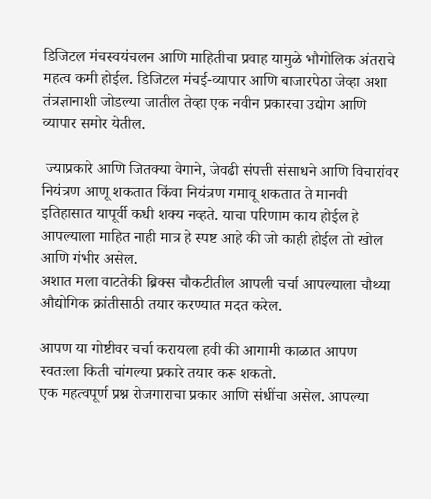डिजिटल मंचस्वयंचलन आणि माहितीचा प्रवाह यामुळे भौगोलिक अंतराचे महत्व कमी होईल. डिजिटल मंचई-व्यापार आणि बाजारपेठा जेव्हा अशा तंत्रज्ञानाशी जोडल्या जातील तेव्हा एक नवीन प्रकारचा उद्योग आणि व्यापार समोर येतील.

 ज्याप्रकारे आणि जितक्या वेगाने, जेवढी संपत्ती संसाधने आणि विचारांवर नियंत्रण आणू शकतात किंवा नियंत्रण गमावू शकतात ते मानवी इतिहासात यापूर्वी कधी शक्य नव्हते. याचा परिणाम काय होईल हे आपल्याला माहित नाही मात्र हे स्पष्ट आहे की जो काही होईल तो खोल आणि गंभीर असेल.
अशात मला वाटतेकी ब्रिक्स चौकटीतील आपली चर्चा आपल्याला चौथ्या औद्योगिक क्रांतीसाठी तयार करण्यात मदत करेल.

आपण या गोष्टीवर चर्चा करायला हवी की आगामी काळात आपण स्वतःला किती चांगल्या प्रकारे तयार करू शकतो.
एक महत्वपूर्ण प्रश्न रोजगाराचा प्रकार आणि संधींचा असेल. आपल्या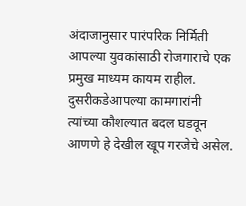अंदाजानुसार पारंपरिक निर्मिती आपल्या युवकांसाठी रोजगाराचे एक प्रमुख माध्यम कायम राहील. दुसरीकडेआपल्या कामगारांनी त्यांच्या कौशल्यात बदल घडवून आणणे हे देखील खूप गरजेचे असेल.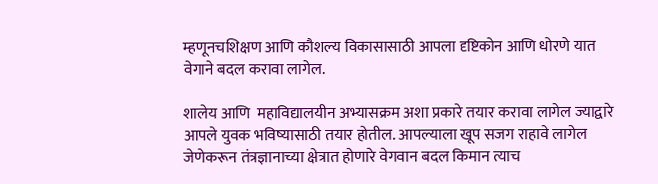म्हणूनचशिक्षण आणि कौशल्य विकासासाठी आपला दृष्टिकोन आणि धोरणे यात वेगाने बदल करावा लागेल.

शालेय आणि  महाविद्यालयीन अभ्यासक्रम अशा प्रकारे तयार करावा लागेल ज्याद्वारे आपले युवक भविष्यासाठी तयार होतील. आपल्याला खूप सजग राहावे लागेल जेणेकरून तंत्रज्ञानाच्या क्षेत्रात होणारे वेगवान बदल किमान त्याच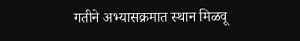गतीने अभ्यासक्रमात स्थान मिळवू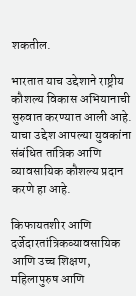शकतील.

भारतात याच उद्देशाने राष्ट्रीय कौशल्य विकास अभियानाची सुरुवात करण्यात आली आहे. याचा उद्देश आपल्या युवकांना संबंधित तांत्रिक आणि व्यावसायिक कौशल्य प्रदान करणे हा आहे.

किफायतशीर आणि दर्जेदारतांत्रिकव्यावसायिक आणि उच्च शिक्षण, महिलापुरुष आणि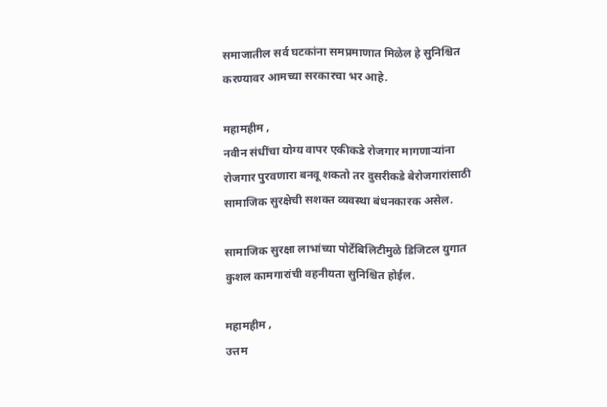समाजातील सर्व घटकांना समप्रमाणात मिळेल हे सुनिश्चित करण्यावर आमच्या सरकारचा भर आहे.

महामहीम ,
नवीन संधींचा योग्य वापर एकीकडे रोजगार मागणाऱ्यांना रोजगार पुरवणारा बनवू शकतो तर दुसरीकडे बेरोजगारांसाठी सामाजिक सुरक्षेची सशक्त व्यवस्था बंधनकारक असेल.

सामाजिक सुरक्षा लाभांच्या पोर्टेबिलिटीमुळे डिजिटल युगात कुशल कामगारांची वहनीयता सुनिश्चित होईल.

महामहीम ,
उत्तम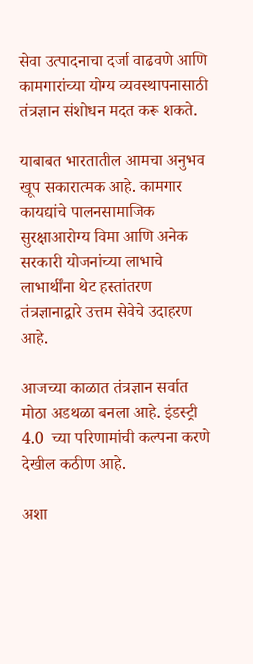सेवा उत्पादनाचा दर्जा वाढवणे आणि कामगारांच्या योग्य व्यवस्थापनासाठी तंत्रज्ञान संशोधन मदत करू शकते.

याबाबत भारतातील आमचा अनुभव खूप सकारात्मक आहे. कामगार कायद्यांचे पालनसामाजिक सुरक्षाआरोग्य विमा आणि अनेक सरकारी योजनांच्या लाभाचे लाभार्थींना थेट हस्तांतरण तंत्रज्ञानाद्वारे उत्तम सेवेचे उदाहरण आहे.

आजच्या काळात तंत्रज्ञान सर्वात मोठा अडथळा बनला आहे. इंडस्ट्री 4.0  च्या परिणामांची कल्पना करणे देखील कठीण आहे.

अशा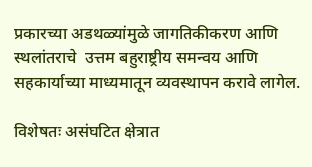प्रकारच्या अडथळ्यांमुळे जागतिकीकरण आणि स्थलांतराचे  उत्तम बहुराष्ट्रीय समन्वय आणि सहकार्याच्या माध्यमातून व्यवस्थापन करावे लागेल.

विशेषतः असंघटित क्षेत्रात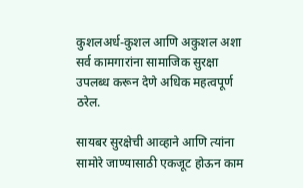कुशलअर्ध-कुशल आणि अकुशल अशा सर्व कामगारांना सामाजिक सुरक्षा उपलब्ध करून देणे अधिक महत्वपूर्ण ठरेल.

सायबर सुरक्षेची आव्हाने आणि त्यांना सामोरे जाण्यासाठी एकजूट होऊन काम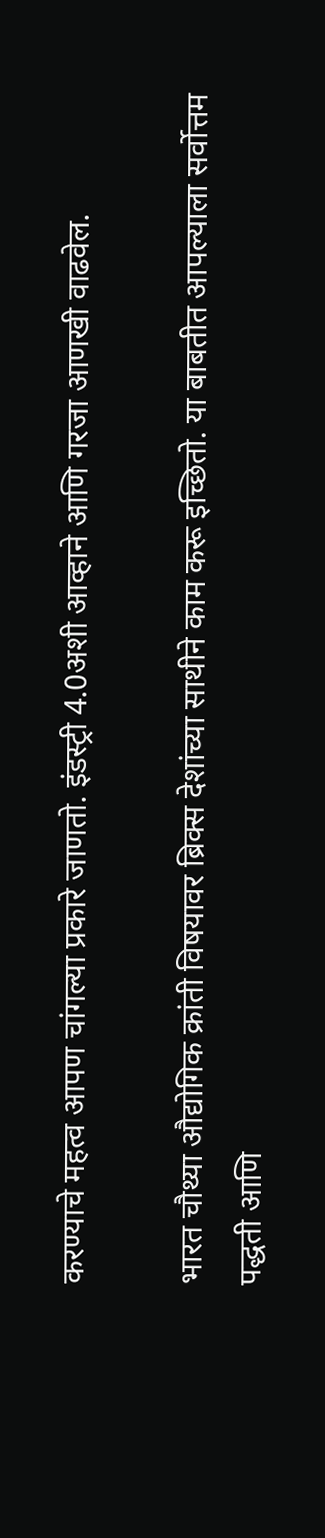करण्याचे महत्व आपण चांगल्या प्रकारे जाणतो. इंडस्ट्री 4.0अशी आव्हाने आणि गरजा आणखी वाढवेल.

भारत चौथ्या औद्योगिक क्रांती विषयावर ब्रिक्स देशांच्या साथीने काम करू इच्छितो. या बाबतीत आपल्याला सर्वोत्तम पद्धती आणि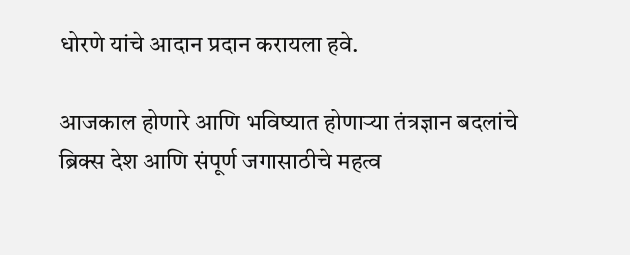धोरणे यांचे आदान प्रदान करायला हवे.

आजकाल होणारे आणि भविष्यात होणाऱ्या तंत्रज्ञान बदलांचे  ब्रिक्स देश आणि संपूर्ण जगासाठीचे महत्व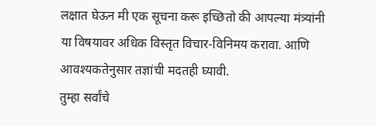लक्षात घेऊन मी एक सूचना करू इच्छितो की आपल्या मंत्र्यांनी या विषयावर अधिक विस्तृत विचार-विनिमय करावा. आणि आवश्यकतेनुसार तज्ञांची मदतही घ्यावी.
तुम्हा सर्वांचे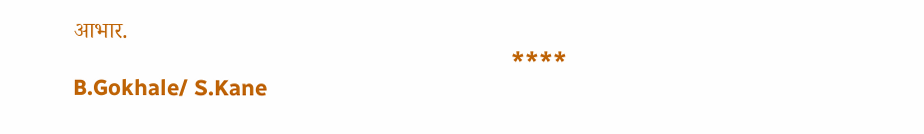आभार.
                                                                         ****
B.Gokhale/ S.Kane